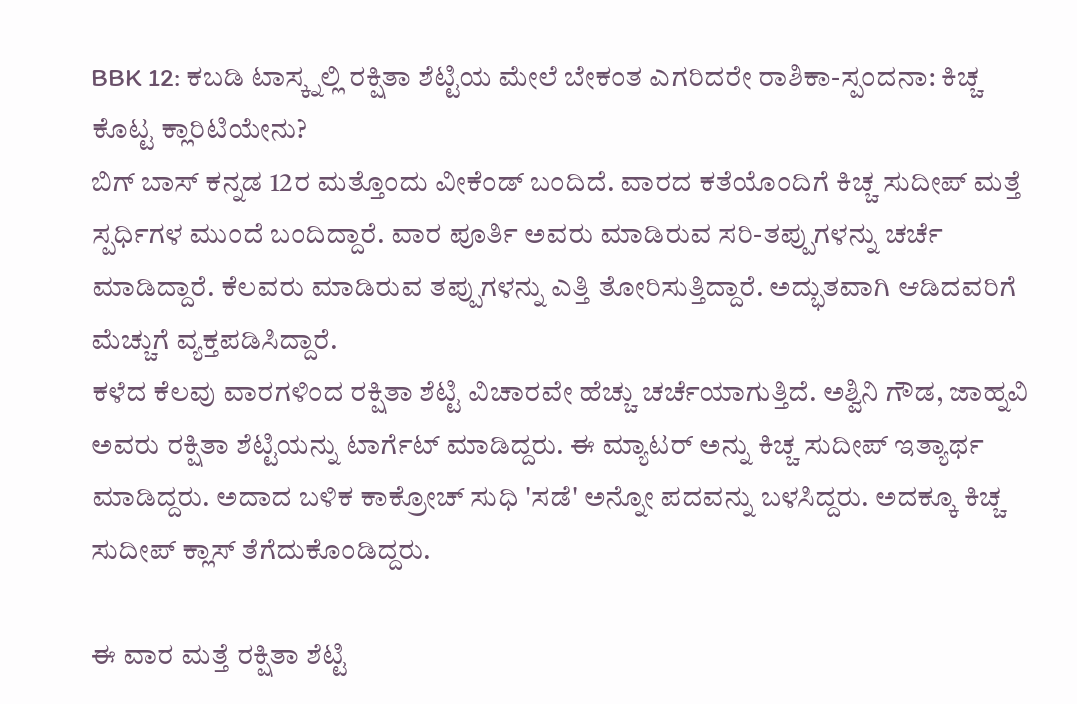BBK 12: ಕಬಡಿ ಟಾಸ್ಕ್ನಲ್ಲಿ ರಕ್ಷಿತಾ ಶೆಟ್ಟಿಯ ಮೇಲೆ ಬೇಕಂತ ಎಗರಿದರೇ ರಾಶಿಕಾ-ಸ್ಪಂದನಾ: ಕಿಚ್ಚ ಕೊಟ್ಟ ಕ್ಲಾರಿಟಿಯೇನು?
ಬಿಗ್ ಬಾಸ್ ಕನ್ನಡ 12ರ ಮತ್ತೊಂದು ವೀಕೆಂಡ್ ಬಂದಿದೆ. ವಾರದ ಕತೆಯೊಂದಿಗೆ ಕಿಚ್ಚ ಸುದೀಪ್ ಮತ್ತೆ ಸ್ಪರ್ಧಿಗಳ ಮುಂದೆ ಬಂದಿದ್ದಾರೆ. ವಾರ ಪೂರ್ತಿ ಅವರು ಮಾಡಿರುವ ಸರಿ-ತಪ್ಪುಗಳನ್ನು ಚರ್ಚೆ ಮಾಡಿದ್ದಾರೆ. ಕೆಲವರು ಮಾಡಿರುವ ತಪ್ಪುಗಳನ್ನು ಎತ್ತಿ ತೋರಿಸುತ್ತಿದ್ದಾರೆ. ಅದ್ಭುತವಾಗಿ ಆಡಿದವರಿಗೆ ಮೆಚ್ಚುಗೆ ವ್ಯಕ್ತಪಡಿಸಿದ್ದಾರೆ.
ಕಳೆದ ಕೆಲವು ವಾರಗಳಿಂದ ರಕ್ಷಿತಾ ಶೆಟ್ಟಿ ವಿಚಾರವೇ ಹೆಚ್ಚು ಚರ್ಚೆಯಾಗುತ್ತಿದೆ. ಅಶ್ವಿನಿ ಗೌಡ, ಜಾಹ್ನವಿ ಅವರು ರಕ್ಷಿತಾ ಶೆಟ್ಟಿಯನ್ನು ಟಾರ್ಗೆಟ್ ಮಾಡಿದ್ದರು. ಈ ಮ್ಯಾಟರ್ ಅನ್ನು ಕಿಚ್ಚ ಸುದೀಪ್ ಇತ್ಯಾರ್ಥ ಮಾಡಿದ್ದರು. ಅದಾದ ಬಳಿಕ ಕಾಕ್ರೋಚ್ ಸುಧಿ 'ಸಡೆ' ಅನ್ನೋ ಪದವನ್ನು ಬಳಸಿದ್ದರು. ಅದಕ್ಕೂ ಕಿಚ್ಚ ಸುದೀಪ್ ಕ್ಲಾಸ್ ತೆಗೆದುಕೊಂಡಿದ್ದರು.

ಈ ವಾರ ಮತ್ತೆ ರಕ್ಷಿತಾ ಶೆಟ್ಟಿ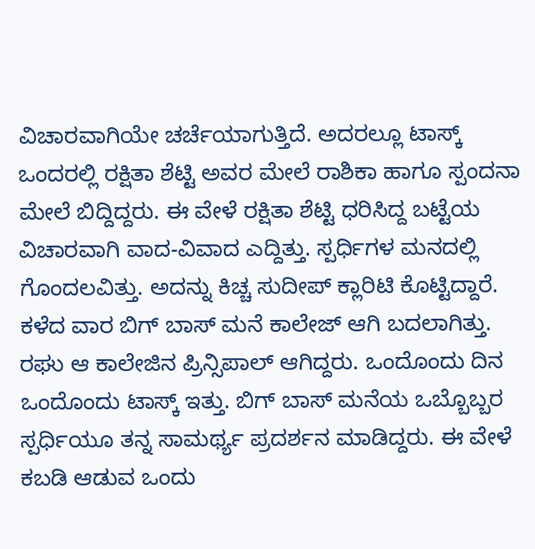ವಿಚಾರವಾಗಿಯೇ ಚರ್ಚೆಯಾಗುತ್ತಿದೆ. ಅದರಲ್ಲೂ ಟಾಸ್ಕ್ ಒಂದರಲ್ಲಿ ರಕ್ಷಿತಾ ಶೆಟ್ಟಿ ಅವರ ಮೇಲೆ ರಾಶಿಕಾ ಹಾಗೂ ಸ್ಪಂದನಾ ಮೇಲೆ ಬಿದ್ದಿದ್ದರು. ಈ ವೇಳೆ ರಕ್ಷಿತಾ ಶೆಟ್ಟಿ ಧರಿಸಿದ್ದ ಬಟ್ಟೆಯ ವಿಚಾರವಾಗಿ ವಾದ-ವಿವಾದ ಎದ್ದಿತ್ತು. ಸ್ಪರ್ಧಿಗಳ ಮನದಲ್ಲಿ ಗೊಂದಲವಿತ್ತು. ಅದನ್ನು ಕಿಚ್ಚ ಸುದೀಪ್ ಕ್ಲಾರಿಟಿ ಕೊಟ್ಟಿದ್ದಾರೆ.
ಕಳೆದ ವಾರ ಬಿಗ್ ಬಾಸ್ ಮನೆ ಕಾಲೇಜ್ ಆಗಿ ಬದಲಾಗಿತ್ತು. ರಘು ಆ ಕಾಲೇಜಿನ ಪ್ರಿನ್ಸಿಪಾಲ್ ಆಗಿದ್ದರು. ಒಂದೊಂದು ದಿನ ಒಂದೊಂದು ಟಾಸ್ಕ್ ಇತ್ತು. ಬಿಗ್ ಬಾಸ್ ಮನೆಯ ಒಬ್ಬೊಬ್ಬರ ಸ್ಪರ್ಧಿಯೂ ತನ್ನ ಸಾಮರ್ಥ್ಯ ಪ್ರದರ್ಶನ ಮಾಡಿದ್ದರು. ಈ ವೇಳೆ ಕಬಡಿ ಆಡುವ ಒಂದು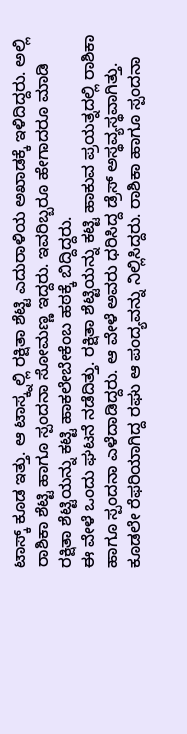ಟಾಸ್ಕ್ ಕೂಡ ಇತ್ತು. ಆ ಟಾಸ್ಕ್ನಲ್ಲಿ ರಕ್ಷಿತಾ ಶೆಟ್ಟಿ ಎದುರಾಳಿಯ ಅಖಾಡಕ್ಕೆ ಇಳಿದಿದ್ದರು. ಅಲ್ಲಿ ರಾಶಿಕಾ ಶೆಟ್ಟಿ ಹಾಗೂ ಸ್ಪಂದನಾ ಸೋಮಣ್ಣ ಇದ್ದರು. ಇವರಿಬ್ಬರೂ ಹೇಗಾದರೂ ಮಾಡಿ ರಕ್ಷಿತಾ ಶೆಟ್ಟಿಯನ್ನು ಕಟ್ಟಿ ಹಾಕಲೇಬೇಕೆಂಬ ಹಠಕ್ಕೆ ಬಿದ್ದಿದ್ದರು.
ಈ ವೇಳೆ ಒಂದು ಘಟನೆ ನಡೆದಿತ್ತು. ರಕ್ಷಿತಾ ಶೆಟ್ಟಿಯನ್ನು ಕಟ್ಟಿ ಹಾಕುವ ಪ್ರಯತ್ನದಲ್ಲಿ ರಾಶಿಕಾ ಹಾಗೂ ಸ್ಪಂದನಾ ಎಳೆದಾಡಿದ್ದರು. ಆ ವೇಳೆ ಅವರು ಧರಿಸಿದ್ದ ಡ್ರೆಸ್ ಅಸ್ಥವ್ಯಸ್ಥವಾಗಿತ್ತು. ಕೂಡಲೇ ರೆಫರಿಯಾಗಿದ್ದ ರಘು ಆ ಪಂದ್ಯವನ್ನು ನಿಲ್ಲಿಸಿದ್ದರು. ರಾಶಿಕಾ ಹಾಗೂ ಸ್ಪಂದನಾ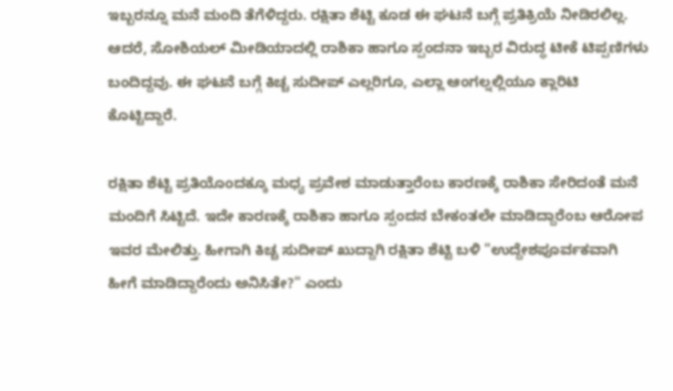ಇಬ್ಬರನ್ನೂ ಮನೆ ಮಂದಿ ತೆಗೆಳಿದ್ದರು. ರಕ್ಷಿತಾ ಶೆಟ್ಟಿ ಕೂಡ ಈ ಘಟನೆ ಬಗ್ಗೆ ಪ್ರತಿಕ್ರಿಯೆ ನೀಡಿರಲಿಲ್ಲ. ಆದರೆ, ಸೋಶಿಯಲ್ ಮೀಡಿಯಾದಲ್ಲಿ ರಾಶಿಕಾ ಹಾಗೂ ಸ್ಪಂದನಾ ಇಬ್ಬರ ವಿರುದ್ಧ ಟೀಕೆ ಟಿಪ್ಪಣಿಗಳು ಬಂದಿದ್ದವು. ಈ ಘಟನೆ ಬಗ್ಗೆ ಕಿಚ್ಚ ಸುದೀಪ್ ಎಲ್ಲರಿಗೂ, ಎಲ್ಲಾ ಆಂಗಲ್ನಲ್ಲಿಯೂ ಕ್ಲಾರಿಟಿ ಕೊಟ್ಟಿದ್ದಾರೆ.

ರಕ್ಷಿತಾ ಶೆಟ್ಟಿ ಪ್ರತಿಯೊಂದಕ್ಕೂ ಮಧ್ಯ ಪ್ರವೇಶ ಮಾಡುತ್ತಾರೆಂಬ ಕಾರಣಕ್ಕೆ ರಾಶಿಕಾ ಸೇರಿದಂತೆ ಮನೆ ಮಂದಿಗೆ ಸಿಟ್ಟಿದೆ. ಇದೇ ಕಾರಣಕ್ಕೆ ರಾಶಿಕಾ ಹಾಗೂ ಸ್ಪಂದನ ಬೇಕಂತಲೇ ಮಾಡಿದ್ದಾರೆಂಬ ಆರೋಪ ಇವರ ಮೇಲಿತ್ತು. ಹೀಗಾಗಿ ಕಿಚ್ಚ ಸುದೀಪ್ ಖುದ್ದಾಗಿ ರಕ್ಷಿತಾ ಶೆಟ್ಟಿ ಬಳಿ "ಉದ್ದೇಶಪೂರ್ವಕವಾಗಿ ಹೀಗೆ ಮಾಡಿದ್ದಾರೆಂದು ಅನಿಸಿತೇ?" ಎಂದು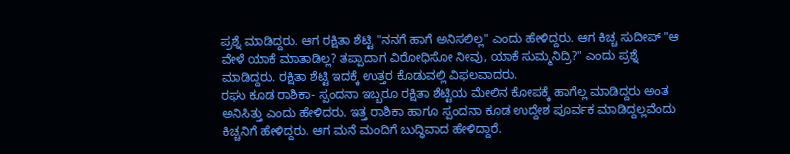ಪ್ರಶ್ನೆ ಮಾಡಿದ್ದರು. ಆಗ ರಕ್ಷಿತಾ ಶೆಟ್ಟಿ "ನನಗೆ ಹಾಗೆ ಅನಿಸಲಿಲ್ಲ" ಎಂದು ಹೇಳಿದ್ದರು. ಆಗ ಕಿಚ್ಚ ಸುದೀಪ್ "ಆ ವೇಳೆ ಯಾಕೆ ಮಾತಾಡಿಲ್ಲ? ತಪ್ಪಾದಾಗ ವಿರೋಧಿಸೋ ನೀವು, ಯಾಕೆ ಸುಮ್ಮನಿದ್ರಿ?" ಎಂದು ಪ್ರಶ್ನೆ ಮಾಡಿದ್ದರು. ರಕ್ಷಿತಾ ಶೆಟ್ಟಿ ಇದಕ್ಕೆ ಉತ್ತರ ಕೊಡುವಲ್ಲಿ ವಿಫಲವಾದರು.
ರಘು ಕೂಡ ರಾಶಿಕಾ- ಸ್ಪಂದನಾ ಇಬ್ಬರೂ ರಕ್ಷಿತಾ ಶೆಟ್ಟಿಯ ಮೇಲಿನ ಕೋಪಕ್ಕೆ ಹಾಗೆಲ್ಲ ಮಾಡಿದ್ದರು ಅಂತ ಅನಿಸಿತ್ತು ಎಂದು ಹೇಳಿದರು. ಇತ್ತ ರಾಶಿಕಾ ಹಾಗೂ ಸ್ಪಂದನಾ ಕೂಡ ಉದ್ದೇಶ ಪೂರ್ವಕ ಮಾಡಿದ್ದಲ್ಲವೆಂದು ಕಿಚ್ಚನಿಗೆ ಹೇಳಿದ್ದರು. ಆಗ ಮನೆ ಮಂದಿಗೆ ಬುದ್ಧಿವಾದ ಹೇಳಿದ್ದಾರೆ.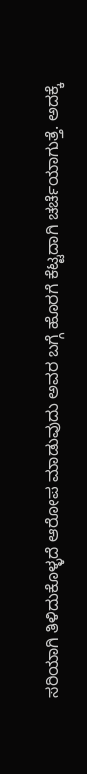ಸರಿಯಾಗಿ ತಿಳಿದುಕೊಳ್ಳದೆ ಆರೋಪ ಮಾಡುವುದು ಅವರ ಬಗ್ಗೆ ಹೊರಗೆ ಕೆಟ್ಟದಾಗಿ ಚರ್ಚೆಯಾಗುತ್ತೆ. ಅದಕ್ಕೆ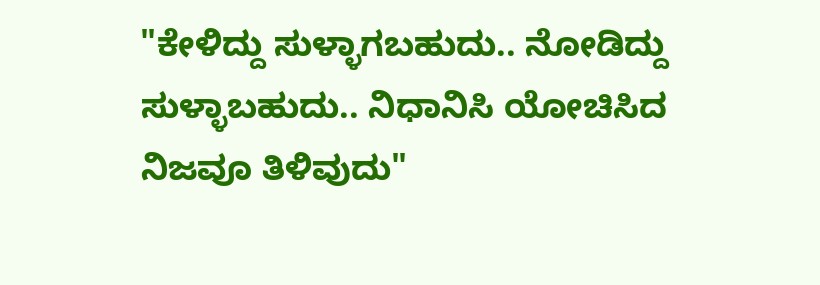"ಕೇಳಿದ್ದು ಸುಳ್ಳಾಗಬಹುದು.. ನೋಡಿದ್ದು ಸುಳ್ಳಾಬಹುದು.. ನಿಧಾನಿಸಿ ಯೋಚಿಸಿದ ನಿಜವೂ ತಿಳಿವುದು"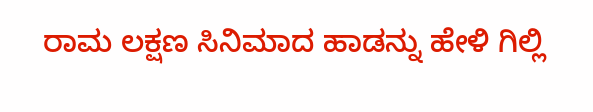ರಾಮ ಲಕ್ಷಣ ಸಿನಿಮಾದ ಹಾಡನ್ನು ಹೇಳಿ ಗಿಲ್ಲಿ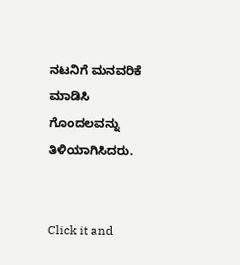ನಟನಿಗೆ ಮನವರಿಕೆ ಮಾಡಿಸಿ ಗೊಂದಲವನ್ನು ತಿಳಿಯಾಗಿಸಿದರು.


Click it and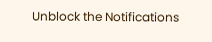Unblock the Notifications